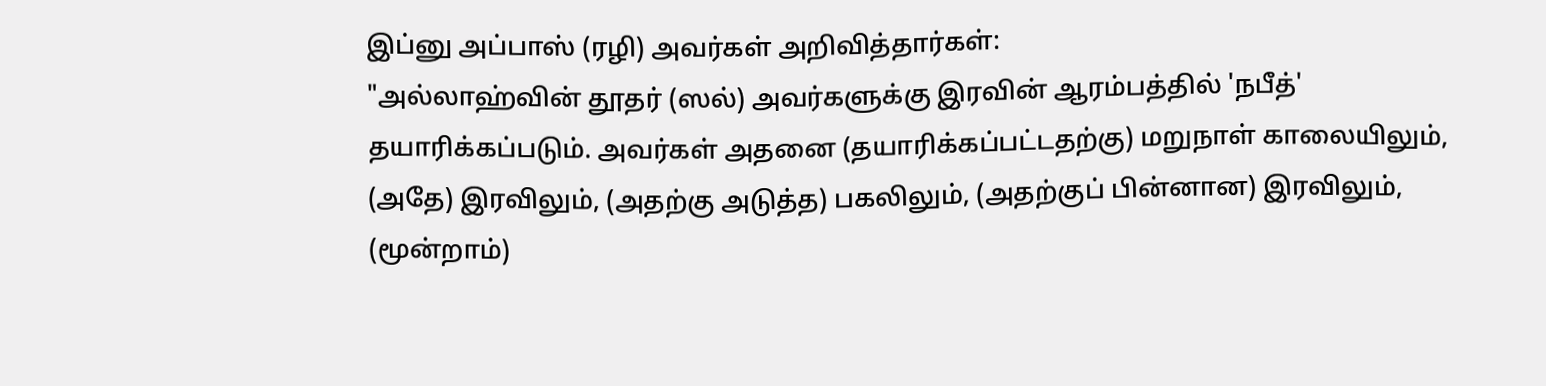இப்னு அப்பாஸ் (ரழி) அவர்கள் அறிவித்தார்கள்:
"அல்லாஹ்வின் தூதர் (ஸல்) அவர்களுக்கு இரவின் ஆரம்பத்தில் 'நபீத்' தயாரிக்கப்படும். அவர்கள் அதனை (தயாரிக்கப்பட்டதற்கு) மறுநாள் காலையிலும், (அதே) இரவிலும், (அதற்கு அடுத்த) பகலிலும், (அதற்குப் பின்னான) இரவிலும், (மூன்றாம்)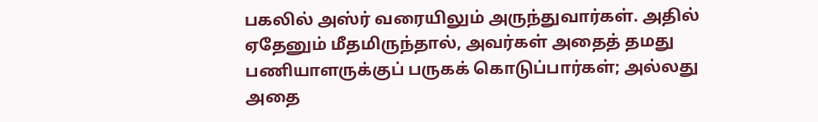பகலில் அஸ்ர் வரையிலும் அருந்துவார்கள். அதில் ஏதேனும் மீதமிருந்தால், அவர்கள் அதைத் தமது பணியாளருக்குப் பருகக் கொடுப்பார்கள்; அல்லது அதை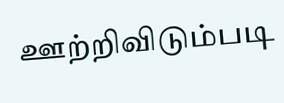ஊற்றிவிடும்படி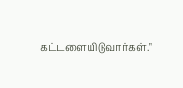கட்டளையிடுவார்கள்."